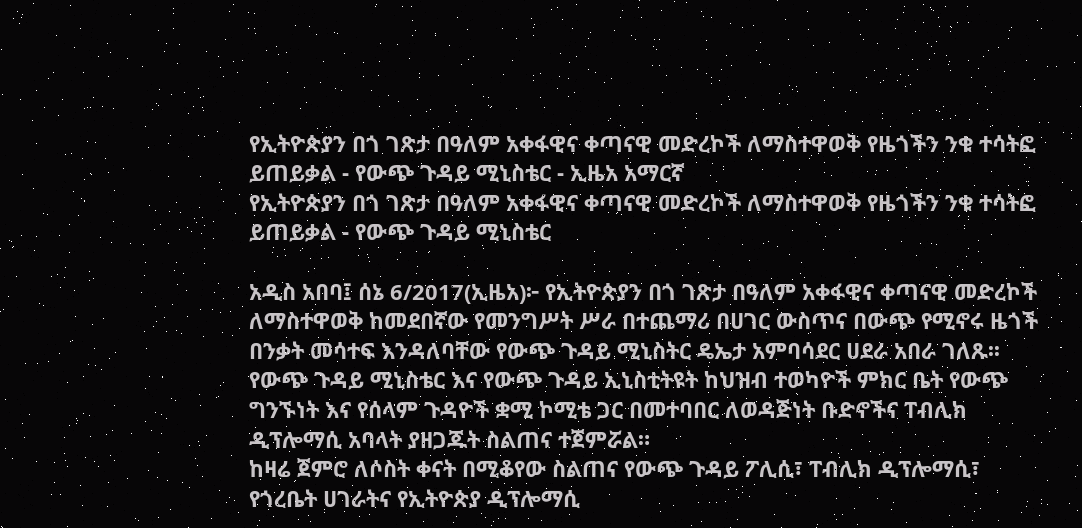የኢትዮጵያን በጎ ገጽታ በዓለም አቀፋዊና ቀጣናዊ መድረኮች ለማስተዋወቅ የዜጎችን ንቁ ተሳትፎ ይጠይቃል - የውጭ ጉዳይ ሚኒስቴር - ኢዜአ አማርኛ
የኢትዮጵያን በጎ ገጽታ በዓለም አቀፋዊና ቀጣናዊ መድረኮች ለማስተዋወቅ የዜጎችን ንቁ ተሳትፎ ይጠይቃል - የውጭ ጉዳይ ሚኒስቴር

አዲስ አበባ፤ ሰኔ 6/2017(ኢዜአ)፦ የኢትዮጵያን በጎ ገጽታ በዓለም አቀፋዊና ቀጣናዊ መድረኮች ለማስተዋወቅ ከመደበኛው የመንግሥት ሥራ በተጨማሪ በሀገር ውስጥና በውጭ የሚኖሩ ዜጎች በንቃት መሳተፍ እንዳለባቸው የውጭ ጉዳይ ሚኒስትር ዴኤታ አምባሳደር ሀደራ አበራ ገለጹ፡፡
የውጭ ጉዳይ ሚኒስቴር እና የውጭ ጉዳይ ኢኒስቲትዩት ከህዝብ ተወካዮች ምክር ቤት የውጭ ግንኙነት እና የሰላም ጉዳዮች ቋሚ ኮሚቴ ጋር በመተባበር ለወዳጅነት ቡድኖችና ፐብሊክ ዲፕሎማሲ አባላት ያዘጋጁት ስልጠና ተጀምሯል።
ከዛሬ ጀምሮ ለሶስት ቀናት በሚቆየው ስልጠና የውጭ ጉዳይ ፖሊሲ፣ ፐብሊክ ዲፕሎማሲ፣ የጎረቤት ሀገራትና የኢትዮጵያ ዲፕሎማሲ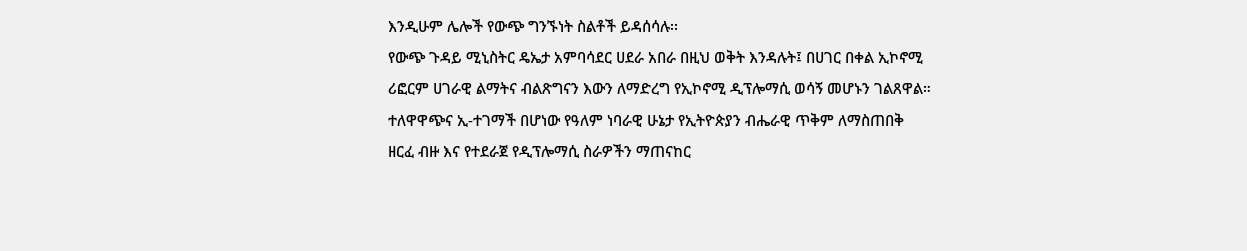እንዲሁም ሌሎች የውጭ ግንኙነት ስልቶች ይዳሰሳሉ፡፡
የውጭ ጉዳይ ሚኒስትር ዴኤታ አምባሳደር ሀደራ አበራ በዚህ ወቅት እንዳሉት፤ በሀገር በቀል ኢኮኖሚ ሪፎርም ሀገራዊ ልማትና ብልጽግናን እውን ለማድረግ የኢኮኖሚ ዲፕሎማሲ ወሳኝ መሆኑን ገልጸዋል።
ተለዋዋጭና ኢ-ተገማች በሆነው የዓለም ነባራዊ ሁኔታ የኢትዮጵያን ብሔራዊ ጥቅም ለማስጠበቅ ዘርፈ ብዙ እና የተደራጀ የዲፕሎማሲ ስራዎችን ማጠናከር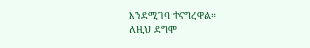እንደሚገባ ተናግረዋል።
ለዚህ ደግሞ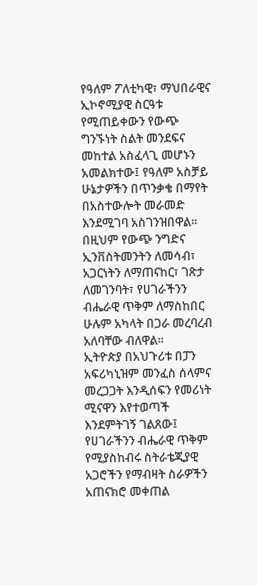የዓለም ፖለቲካዊ፣ ማህበራዊና ኢኮኖሚያዊ ስርዓቱ የሚጠይቀውን የውጭ ግንኙነት ስልት መንደፍና መከተል አስፈላጊ መሆኑን አመልክተው፤ የዓለም አስቻይ ሁኔታዎችን በጥንቃቄ በማየት በአስተውሎት መራመድ እንደሚገባ አስገንዝበዋል።
በዚህም የውጭ ንግድና ኢንቨስትመንትን ለመሳብ፣ አጋርነትን ለማጠናከር፣ ገጽታ ለመገንባት፣ የሀገራችንን ብሔራዊ ጥቅም ለማስከበር ሁሉም አካላት በጋራ መረባረብ አለባቸው ብለዋል።
ኢትዮጵያ በአህጉሪቱ በፓን አፍሪካኒዝም መንፈስ ሰላምና መረጋጋት እንዲሰፍን የመሪነት ሚናዋን እየተወጣች እንደምትገኝ ገልጸው፤ የሀገራችንን ብሔራዊ ጥቅም የሚያስከብሩ ስትራቴጂያዊ አጋሮችን የማብዛት ስራዎችን አጠናክሮ መቀጠል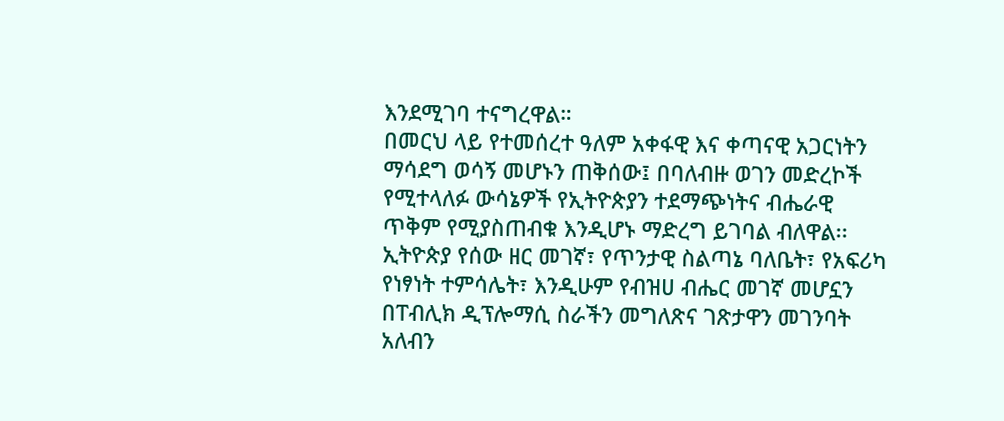እንደሚገባ ተናግረዋል።
በመርህ ላይ የተመሰረተ ዓለም አቀፋዊ እና ቀጣናዊ አጋርነትን ማሳደግ ወሳኝ መሆኑን ጠቅሰው፤ በባለብዙ ወገን መድረኮች የሚተላለፉ ውሳኔዎች የኢትዮጵያን ተደማጭነትና ብሔራዊ ጥቅም የሚያስጠብቁ እንዲሆኑ ማድረግ ይገባል ብለዋል፡፡
ኢትዮጵያ የሰው ዘር መገኛ፣ የጥንታዊ ስልጣኔ ባለቤት፣ የአፍሪካ የነፃነት ተምሳሌት፣ እንዲሁም የብዝሀ ብሔር መገኛ መሆኗን በፐብሊክ ዲፕሎማሲ ስራችን መግለጽና ገጽታዋን መገንባት አለብን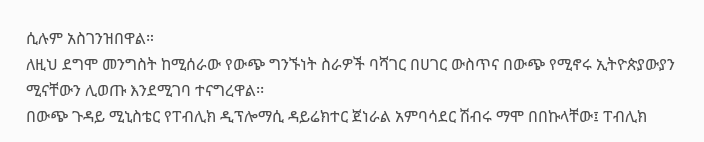ሲሉም አስገንዝበዋል።
ለዚህ ደግሞ መንግስት ከሚሰራው የውጭ ግንኙነት ስራዎች ባሻገር በሀገር ውስጥና በውጭ የሚኖሩ ኢትዮጵያውያን ሚናቸውን ሊወጡ እንደሚገባ ተናግረዋል፡፡
በውጭ ጉዳይ ሚኒስቴር የፐብሊክ ዲፕሎማሲ ዳይሬክተር ጀነራል አምባሳደር ሽብሩ ማሞ በበኩላቸው፤ ፐብሊክ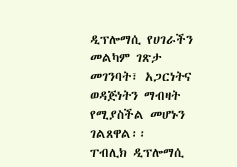ዲፕሎማሲ የሀገራችን መልካም ገጽታ መገንባት፣ አጋርነትና ወዳጅነትን ማብዛት የሚያስችል መሆኑን ገልጸዋል፡፡
ፐብሊክ ዲፕሎማሲ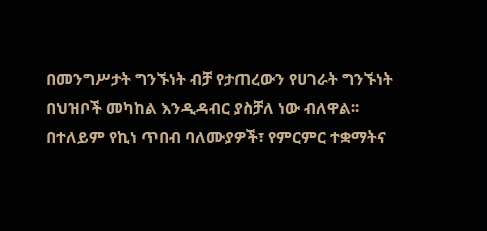በመንግሥታት ግንኙነት ብቻ የታጠረውን የሀገራት ግንኙነት በህዝቦች መካከል እንዲዳብር ያስቻለ ነው ብለዋል፡፡
በተለይም የኪነ ጥበብ ባለሙያዎች፣ የምርምር ተቋማትና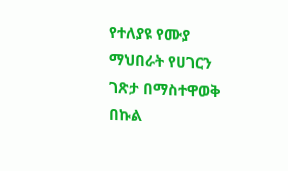የተለያዩ የሙያ ማህበራት የሀገርን ገጽታ በማስተዋወቅ በኩል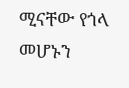ሚናቸው የጎላ መሆኑን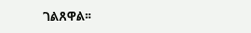ገልጸዋል፡፡